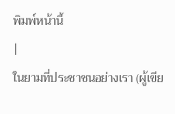พิมพ์หน้านี้
|
ในยามที่ประชาชนอย่างเรา (ผู้เขีย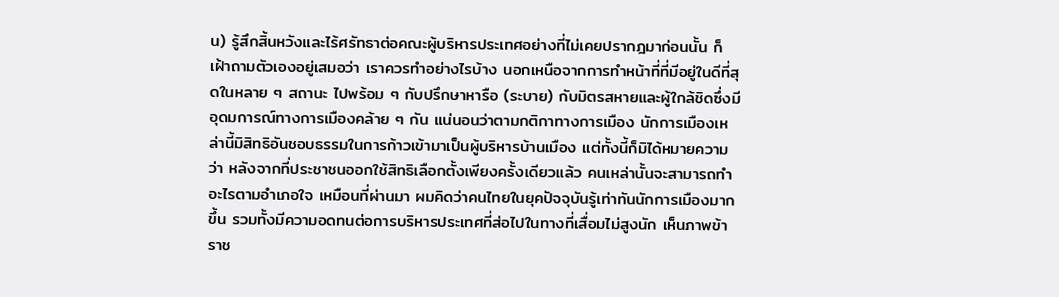น) รู้สึกสิ้นหวังและไร้ศรัทธาต่อคณะผู้บริหารประเทศอย่างที่ไม่เคยปรากฎมาก่อนนั้น ก็เฝ้าถามตัวเองอยู่เสมอว่า เราควรทำอย่างไรบ้าง นอกเหนือจากการทำหน้าที่ที่มีอยู่ในดีที่สุดในหลาย ๆ สถานะ ไปพร้อม ๆ กับปรึกษาหารือ (ระบาย) กับมิตรสหายและผู้ใกล้ชิดซึ่งมีอุดมการณ์ทางการเมืองคล้าย ๆ กัน แน่นอนว่าตามกติกาทางการเมือง นักการเมืองเหล่านี้มิสิทธิอันชอบธรรมในการก้าวเข้ามาเป็นผู้บริหารบ้านเมือง แต่ทั้งนี้ก็มิได้หมายความว่า หลังจากที่ประชาชนออกใช้สิทธิเลือกตั้งเพียงครั้งเดียวแล้ว คนเหล่านั้นจะสามารถทำอะไรตามอำเภอใจ เหมือนที่ผ่านมา ผมคิดว่าคนไทยในยุคปัจจุบันรู้เท่าทันนักการเมืองมากขึ้น รวมทั้งมีความอดทนต่อการบริหารประเทศที่ส่อไปในทางที่เสื่อมไม่สูงนัก เห็นภาพข้าราช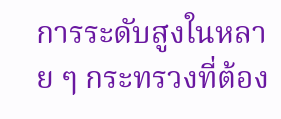การระดับสูงในหลาย ๆ กระทรวงที่ต้อง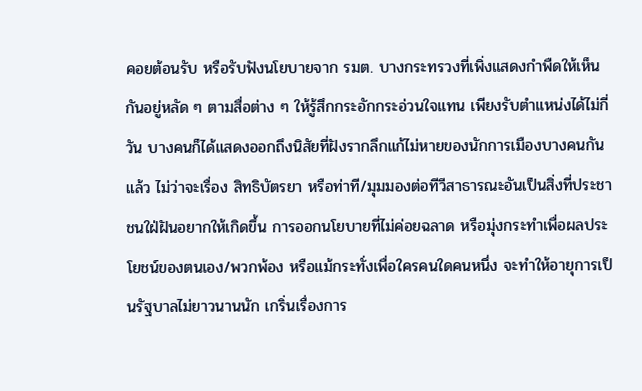คอยต้อนรับ หรือรับฟังนโยบายจาก รมต. บางกระทรวงที่เพิ่งแสดงกำพืดให้เห็นกันอยู่หลัด ๆ ตามสื่อต่าง ๆ ให้รู้สึกกระอักกระอ่วนใจแทน เพียงรับตำแหน่งได้ไม่กี่วัน บางคนก็ได้แสดงออกถึงนิสัยที่ฝังรากลึกแก้ไม่หายของนักการเมืองบางคนกันแล้ว ไม่ว่าจะเรื่อง สิทธิบัตรยา หรือท่าที/มุมมองต่อทีวีสาธารณะอันเป็นสิ่งที่ประชาชนใฝ่ฝันอยากให้เกิดขึ้น การออกนโยบายที่ไม่ค่อยฉลาด หรือมุ่งกระทำเพื่อผลประโยชน์ของตนเอง/พวกพ้อง หรือแม้กระทั่งเพื่อใครคนใดคนหนึ่ง จะทำให้อายุการเป็นรัฐบาลไม่ยาวนานนัก เกริ่นเรื่องการ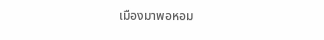เมืองมาพอหอม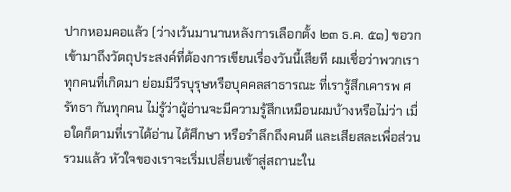ปากหอมคอแล้ว (ว่างเว้นมานานหลังการเลือกตั้ง ๒๓ ธ.ค. ๕๑) ขอวกเข้ามาถึงวัตถุประสงค์ที่ต้องการเขียนเรื่องวันนี้เสียที ผมเชื่อว่าพวกเราทุกคนที่เกิดมา ย่อมมีวีรบุรุษหรือบุคคลสาธารณะ ที่เรารู้สึกเคารพ ศรัทธา กันทุกคน ไม่รู้ว่าผู้อ่านจะมีความรู้สึกเหมือนผมบ้างหรือไม่ว่า เมื่อใดก็ตามที่เราได้อ่าน ได้ศึกษา หรือรำลึกถึงคนดี และเสียสละเพื่อส่วนรวมแล้ว หัวใจของเราจะเริ่มเปลี่ยนเข้าสู่สถานะใน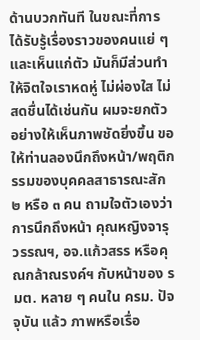ด้านบวกทันที ในขณะที่การได้รับรู้เรื่องราวของคนแย่ ๆ และเห็นแก่ตัว มันก็มีส่วนทำให้จิตใจเราหดหู่ ไม่ผ่องใส ไม่สดชื่นได้เช่นกัน ผมจะยกตัวอย่างให้เห็นภาพชัดยิ่งขึ้น ขอให้ท่านลองนึกถึงหน้า/พฤติกรรมของบุคคลสาธารณะสัก ๒ หรือ ๓ คน ถามใจตัวเองว่า การนึกถึงหน้า คุณหญิงจารุวรรณฯ, อจ.แก้วสรร หรือคุณกล้าณรงค์ฯ กับหน้าของ รมต. หลาย ๆ คนใน ครม. ปัจจุบัน แล้ว ภาพหรือเรื่อ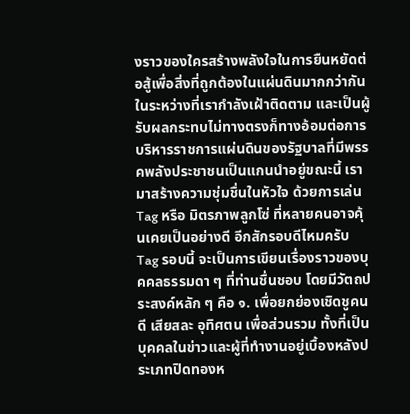งราวของใครสร้างพลังใจในการยืนหยัดต่อสู้เพื่อสิ่งที่ถูกต้องในแผ่นดินมากกว่ากัน ในระหว่างที่เรากำลังเฝ้าติดตาม และเป็นผู้รับผลกระทบไม่ทางตรงก็ทางอ้อมต่อการบริหารราชการแผ่นดินของรัฐบาลที่มีพรรคพลังประชาชนเป็นแกนนำอยู่ขณะนี้ เรามาสร้างความชุ่มชื่นในหัวใจ ด้วยการเล่น Tag หรือ มิตรภาพลูกโซ่ ที่หลายคนอาจคุ้นเคยเป็นอย่างดี อีกสักรอบดีไหมครับ Tag รอบนี้ จะเป็นการเขียนเรื่องราวของบุคคลธรรมดา ๆ ที่ท่านชื่นชอบ โดยมีวัตถประสงค์หลัก ๆ คือ ๑. เพื่อยกย่องเชิดชูคนดี เสียสละ อุทิศตน เพื่อส่วนรวม ทั้งที่เป็นบุคคลในข่าวและผู้ที่ทำงานอยู่เบื้องหลังประเภทปิดทองห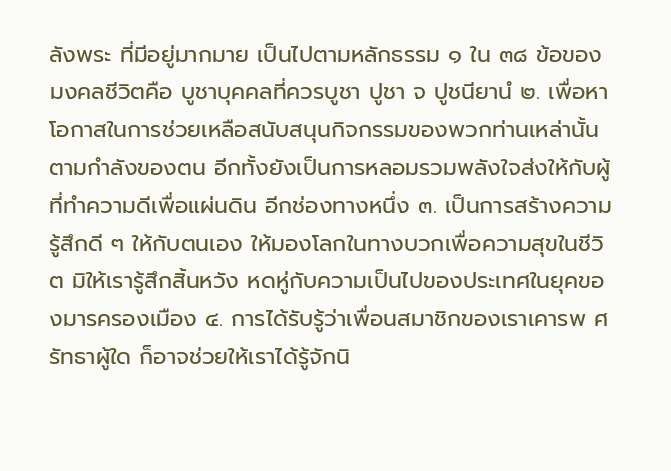ลังพระ ที่มีอยู่มากมาย เป็นไปตามหลักธรรม ๑ ใน ๓๘ ข้อของมงคลชีวิตคือ บูชาบุคคลที่ควรบูชา ปูชา จ ปูชนียานํ ๒. เพื่อหาโอกาสในการช่วยเหลือสนับสนุนกิจกรรมของพวกท่านเหล่านั้นตามกำลังของตน อีกทั้งยังเป็นการหลอมรวมพลังใจส่งให้กับผู้ที่ทำความดีเพื่อแผ่นดิน อีกช่องทางหนึ่ง ๓. เป็นการสร้างความรู้สึกดี ๆ ให้กับตนเอง ให้มองโลกในทางบวกเพื่อความสุขในชีวิต มิให้เรารู้สึกสิ้นหวัง หดหู่กับความเป็นไปของประเทศในยุคของมารครองเมือง ๔. การได้รับรู้ว่าเพื่อนสมาชิกของเราเคารพ ศรัทธาผู้ใด ก็อาจช่วยให้เราได้รู้จักนิ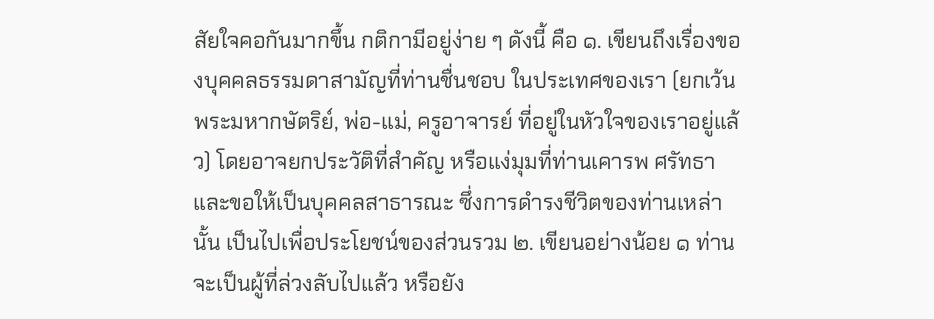สัยใจคอกันมากขึ้น กติกามีอยู่ง่าย ๆ ดังนี้ คือ ๑. เขียนถึงเรื่องของบุคคลธรรมดาสามัญที่ท่านชื่นชอบ ในประเทศของเรา (ยกเว้น พระมหากษัตริย์, พ่อ-แม่, ครูอาจารย์ ที่อยู่ในหัวใจของเราอยู่แล้ว) โดยอาจยกประวัติที่สำคัญ หรือแง่มุมที่ท่านเคารพ ศรัทธา และขอให้เป็นบุคคลสาธารณะ ซึ่งการดำรงชีวิตของท่านเหล่านั้น เป็นไปเพื่อประโยชน์ของส่วนรวม ๒. เขียนอย่างน้อย ๑ ท่าน จะเป็นผู้ที่ล่วงลับไปแล้ว หรือยัง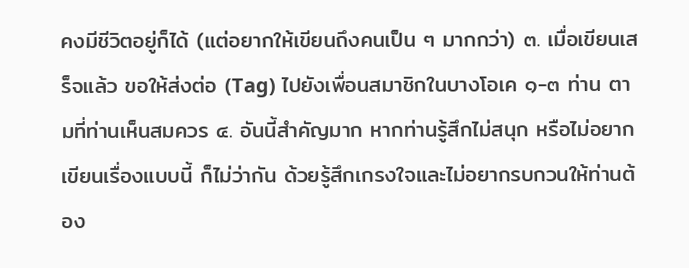คงมีชีวิตอยู่ก็ได้ (แต่อยากให้เขียนถึงคนเป็น ๆ มากกว่า) ๓. เมื่อเขียนเสร็จแล้ว ขอให้ส่งต่อ (Tag) ไปยังเพื่อนสมาชิกในบางโอเค ๑-๓ ท่าน ตามที่ท่านเห็นสมควร ๔. อันนี้สำคัญมาก หากท่านรู้สึกไม่สนุก หรือไม่อยากเขียนเรื่องแบบนี้ ก็ไม่ว่ากัน ด้วยรู้สึกเกรงใจและไม่อยากรบกวนให้ท่านต้อง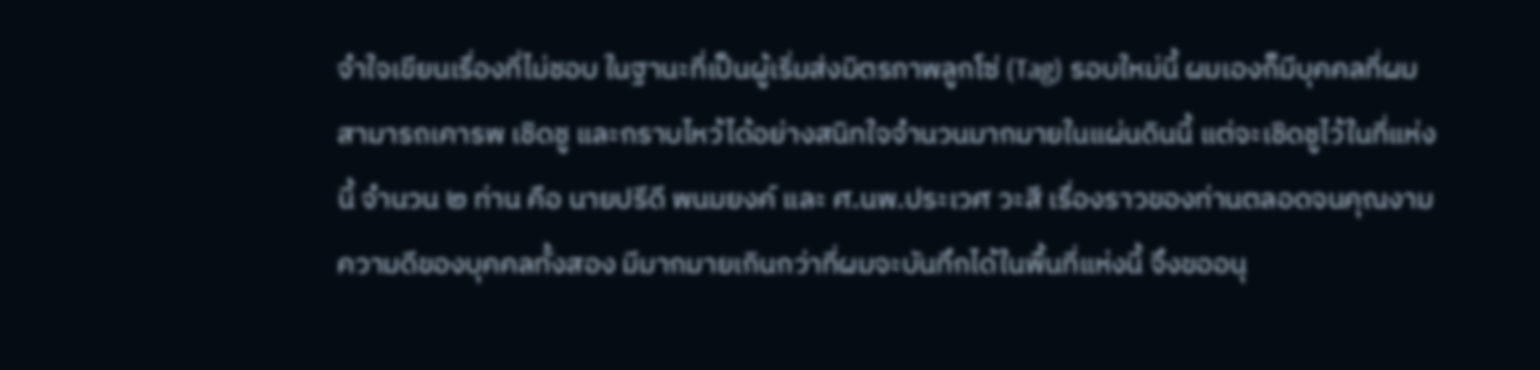จำใจเขียนเรื่องที่ไม่ชอบ ในฐานะที่เป็นผู้เริ่มส่งมิตรภาพลูกโซ่ (Tag) รอบใหม่นี้ ผมเองก็มีบุคคลที่ผมสามารถเคารพ เชิดชู และกราบไหว้ได้อย่างสนิทใจจำนวนมากมายในแผ่นดินนี้ แต่จะเชิดชูไว้ในที่แห่งนี้ จำนวน ๒ ท่าน คือ นายปรีดี พนมยงค์ และ ศ.นพ.ประเวศ วะสี เรื่องราวของท่านตลอดจนคุณงามความดีของบุคคลทั้งสอง มีมากมายเกินกว่าที่ผมจะบันทึกได้ในพื้นที่แห่งนี้ จึงขออนุ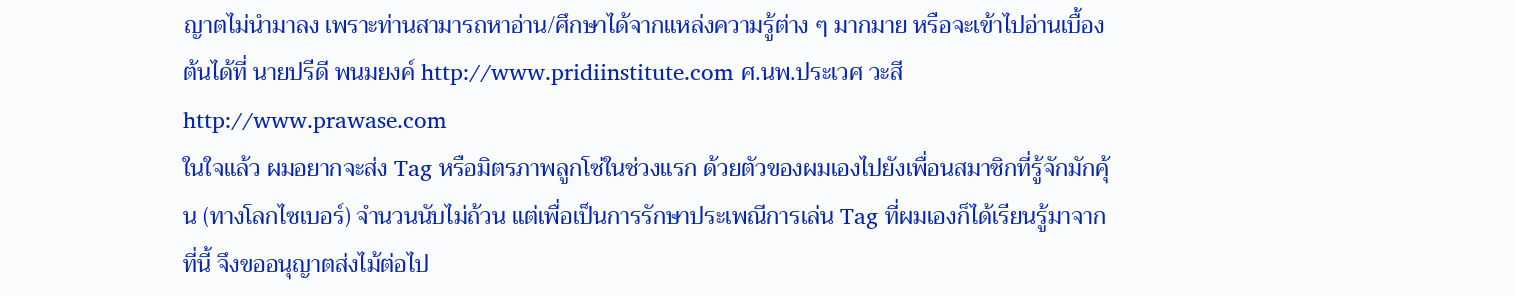ญาตไม่นำมาลง เพราะท่านสามารถหาอ่าน/ศึกษาได้จากแหล่งความรู้ต่าง ๆ มากมาย หรือจะเข้าไปอ่านเบื้องต้นได้ที่ นายปรีดี พนมยงค์ http://www.pridiinstitute.com ศ.นพ.ประเวศ วะสี http://www.prawase.com
ในใจแล้ว ผมอยากจะส่ง Tag หรือมิตรภาพลูกโซ่ในช่วงแรก ด้วยตัวของผมเองไปยังเพื่อนสมาชิกที่รู้จักมักคุ้น (ทางโลกไซเบอร์) จำนวนนับไม่ถ้วน แต่เพื่อเป็นการรักษาประเพณีการเล่น Tag ที่ผมเองก็ได้เรียนรู้มาจากที่นี้ จึงขออนุญาตส่งไม้ต่อไป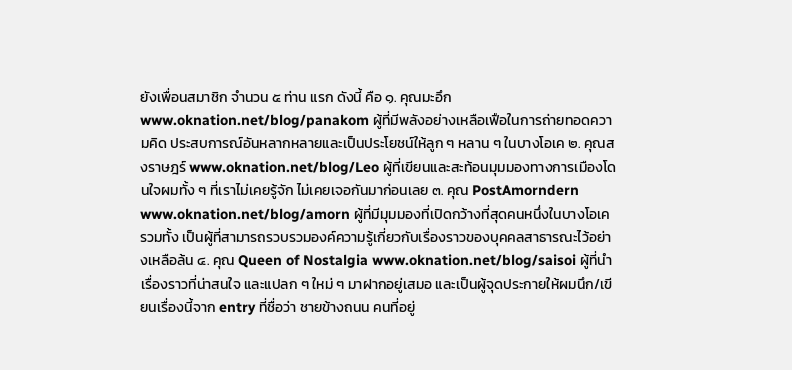ยังเพื่อนสมาชิก จำนวน ๕ ท่าน แรก ดังนี้ คือ ๑. คุณมะอึก www.oknation.net/blog/panakom ผู้ที่มีพลังอย่างเหลือเฟือในการถ่ายทอดความคิด ประสบการณ์อันหลากหลายและเป็นประโยชน์ให้ลูก ๆ หลาน ๆ ในบางโอเค ๒. คุณสงราษฎร์ www.oknation.net/blog/Leo ผู้ที่เขียนและสะท้อนมุมมองทางการเมืองโดนใจผมทั้ง ๆ ที่เราไม่เคยรู้จัก ไม่เคยเจอกันมาก่อนเลย ๓. คุณ PostAmorndern www.oknation.net/blog/amorn ผู้ที่มีมุมมองที่เปิดกว้างที่สุดคนหนึ่งในบางโอเค รวมทั้ง เป็นผู้ที่สามารถรวบรวมองค์ความรู้เกี่ยวกับเรื่องราวของบุคคลสาธารณะไว้อย่างเหลือล้น ๔. คุณ Queen of Nostalgia www.oknation.net/blog/saisoi ผู้ที่นำเรื่องราวที่น่าสนใจ และแปลก ๆ ใหม่ ๆ มาฝากอยู่เสมอ และเป็นผู้จุดประกายให้ผมนึก/เขียนเรื่องนี้จาก entry ที่ชื่อว่า ชายข้างถนน คนที่อยู่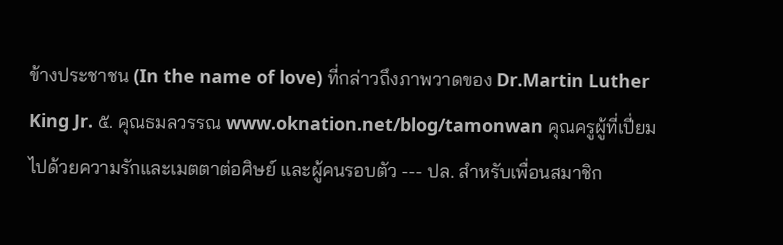ข้างประชาชน (In the name of love) ที่กล่าวถึงภาพวาดของ Dr.Martin Luther King Jr. ๕. คุณธมลวรรณ www.oknation.net/blog/tamonwan คุณครูผู้ที่เปี่ยมไปด้วยความรักและเมตตาต่อศิษย์ และผู้คนรอบตัว --- ปล. สำหรับเพื่อนสมาชิก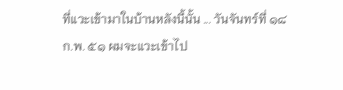ที่แวะเข้ามาในบ้านหลังนี้นั้น ... วันจันทร์ที่ ๑๘ ก.พ. ๕๑ ผมจะแวะเข้าไป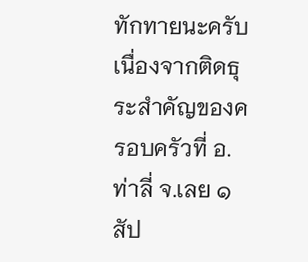ทักทายนะครับ เนื่องจากติดธุระสำคัญของครอบครัวที่ อ.ท่าลี่ จ.เลย ๑ สัป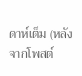ดาห์เต็ม (หลังจากโพสต์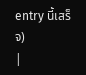entry นี้เสร็จ)
|